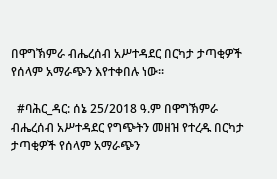በዋግኽምራ ብሔረሰብ አሥተዳደር በርካታ ታጣቂዎች የሰላም አማራጭን እየተቀበሉ ነው።

  #ባሕር_ዳር: ሰኔ 25/2018 ዓ.ም በዋግኽምራ ብሔረሰብ አሥተዳደር የግጭትን መዘዝ የተረዱ በርካታ ታጣቂዎች የሰላም አማራጭን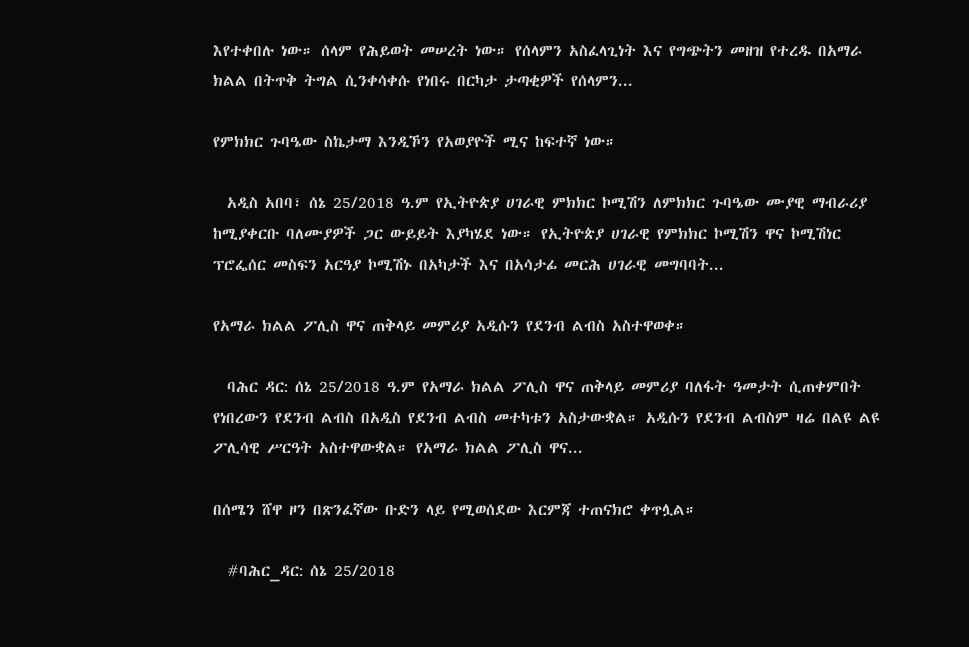እየተቀበሉ ነው። ሰላም የሕይወት መሠረት ነው። የሰላምን አስፈላጊነት እና የግጭትን መዘዝ የተረዱ በአማራ ክልል በትጥቅ ትግል ሲንቀሳቀሱ የነበሩ በርካታ ታጣቂዎች የሰላምን...

የምክክር ጉባዔው ስኬታማ እንዲኾን የአወያዮች ሚና ከፍተኛ ነው።

  አዲስ አበባ፣ ሰኔ 25/2018 ዓ.ም የኢትዮጵያ ሀገራዊ ምክክር ኮሚሽን ለምክክር ጉባዔው ሙያዊ ማብራሪያ ከሚያቀርቡ ባለሙያዎች ጋር ውይይት እያካሄደ ነው። የኢትዮጵያ ሀገራዊ የምክክር ኮሚሽን ዋና ኮሚሽነር ፕሮፌሰር መስፍን አርዓያ ኮሚሽኑ በአካታች እና በአሳታፊ መርሕ ሀገራዊ መግባባት...

የአማራ ክልል ፖሊስ ዋና ጠቅላይ መምሪያ አዲሱን የደንብ ልብስ አስተዋወቀ።

  ባሕር ዳር: ሰኔ 25/2018 ዓ.ም የአማራ ክልል ፖሊስ ዋና ጠቅላይ መምሪያ ባለፋት ዓመታት ሲጠቀምበት የነበረውን የደንብ ልብስ በአዲስ የደንብ ልብስ መተካቱን አስታውቋል። አዲሱን የደንብ ልብስም ዛሬ በልዩ ልዩ ፖሊሳዊ ሥርዓት አስተዋውቋል። የአማራ ክልል ፖሊስ ዋና...

በሰሜን ሸዋ ዞን በጽንፈኛው ቡድን ላይ የሚወሰደው እርምጃ ተጠናክሮ ቀጥሏል።

  #ባሕር_ዳር: ሰኔ 25/2018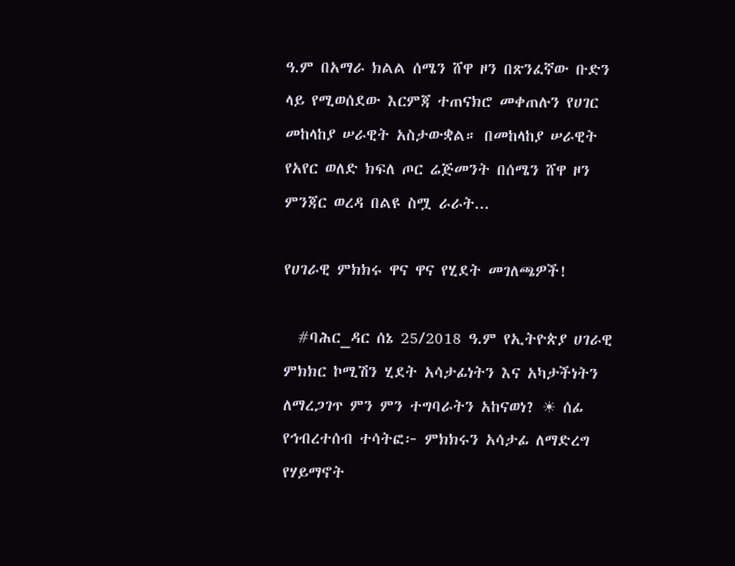ዓ.ም በአማራ ክልል ሰሜን ሸዋ ዞን በጽንፈኛው ቡድን ላይ የሚወሰደው እርምጃ ተጠናክሮ መቀጠሉን የሀገር መከላከያ ሠራዊት አስታውቋል። በመከላከያ ሠራዊት የአየር ወለድ ክፍለ ጦር ሬጅመንት በሰሜን ሸዋ ዞን ምንጃር ወረዳ በልዩ ስሟ ራራት...

የሀገራዊ ምክክሩ ዋና ዋና የሂደት መገለጫዎች!

  #ባሕር_ዳር ሰኔ 25/2018 ዓ.ም የኢትዮጵያ ሀገራዊ ምክክር ኮሚሽን ሂደት አሳታፊነትን እና አካታችነትን ለማረጋገጥ ምን ምን ተግባራትን አከናወነ? ☀ ሰፊ የኅብረተሰብ ተሳትፎ፦ ምክክሩን አሳታፊ ለማድረግ የሃይማኖት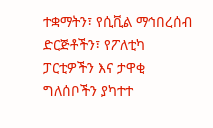ተቋማትን፣ የሲቪል ማኅበረሰብ ድርጅቶችን፣ የፖለቲካ ፓርቲዎችን እና ታዋቂ ግለሰቦችን ያካተተ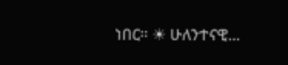ነበር። ☀ ሁለንተናዊ...